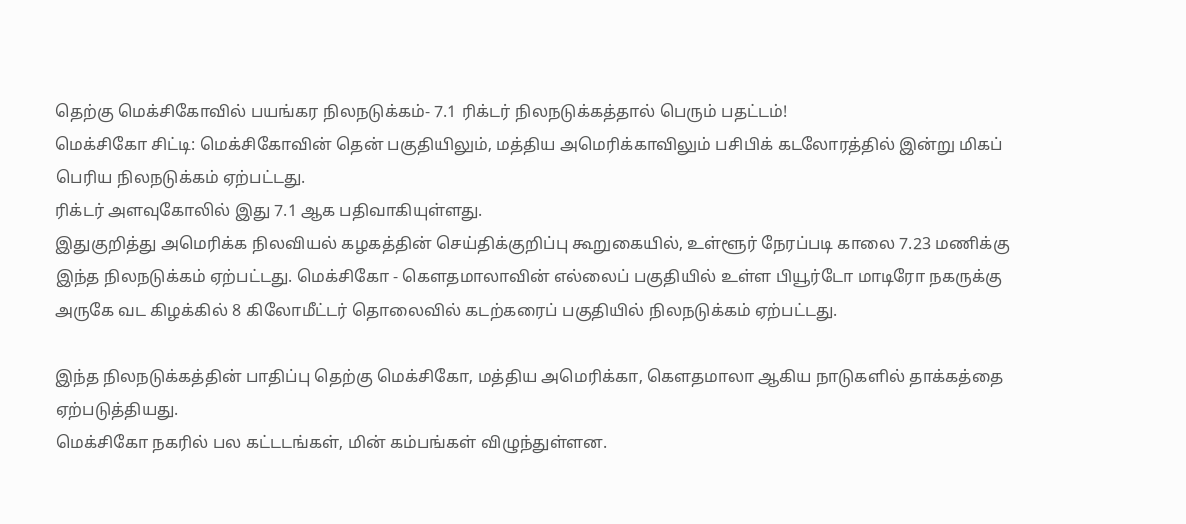தெற்கு மெக்சிகோவில் பயங்கர நிலநடுக்கம்- 7.1 ரிக்டர் நிலநடுக்கத்தால் பெரும் பதட்டம்!
மெக்சிகோ சிட்டி: மெக்சிகோவின் தென் பகுதியிலும், மத்திய அமெரிக்காவிலும் பசிபிக் கடலோரத்தில் இன்று மிகப் பெரிய நிலநடுக்கம் ஏற்பட்டது.
ரிக்டர் அளவுகோலில் இது 7.1 ஆக பதிவாகியுள்ளது.
இதுகுறித்து அமெரிக்க நிலவியல் கழகத்தின் செய்திக்குறிப்பு கூறுகையில், உள்ளூர் நேரப்படி காலை 7.23 மணிக்கு இந்த நிலநடுக்கம் ஏற்பட்டது. மெக்சிகோ - கெளதமாலாவின் எல்லைப் பகுதியில் உள்ள பியூர்டோ மாடிரோ நகருக்கு அருகே வட கிழக்கில் 8 கிலோமீட்டர் தொலைவில் கடற்கரைப் பகுதியில் நிலநடுக்கம் ஏற்பட்டது.

இந்த நிலநடுக்கத்தின் பாதிப்பு தெற்கு மெக்சிகோ, மத்திய அமெரிக்கா, கெளதமாலா ஆகிய நாடுகளில் தாக்கத்தை ஏற்படுத்தியது.
மெக்சிகோ நகரில் பல கட்டடங்கள், மின் கம்பங்கள் விழுந்துள்ளன.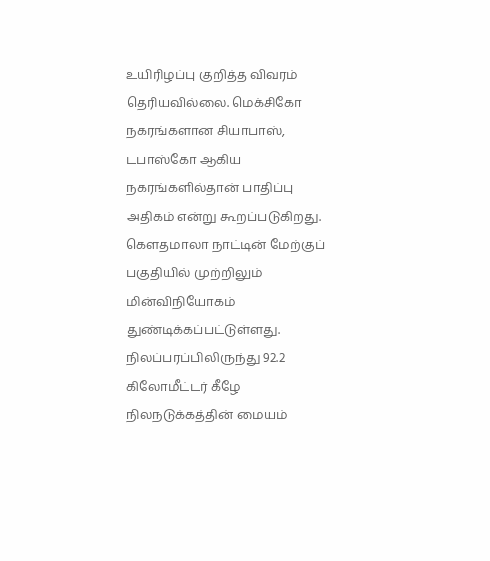உயிரிழப்பு குறித்த விவரம் தெரியவில்லை. மெக்சிகோ நகரங்களான சியாபாஸ், டபாஸ்கோ ஆகிய நகரங்களில்தான் பாதிப்பு அதிகம் என்று கூறப்படுகிறது.
கெளதமாலா நாட்டின் மேற்குப் பகுதியில் முற்றிலும் மின்விநியோகம் துண்டிக்கப்பட்டுள்ளது.
நிலப்பரப்பிலிருந்து 92.2 கிலோமீட்டர் கீழே நிலநடுக்கத்தின் மையம்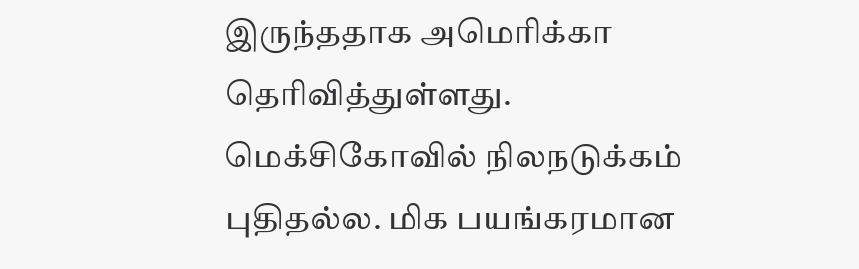இருந்ததாக அமெரிக்கா தெரிவித்துள்ளது.
மெக்சிகோவில் நிலநடுக்கம் புதிதல்ல. மிக பயங்கரமான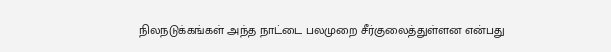நிலநடுக்கங்கள் அந்த நாட்டை பலமுறை சீர்குலைத்துள்ளன என்பது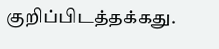குறிப்பிடத்தக்கது.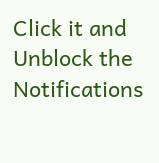Click it and Unblock the Notifications